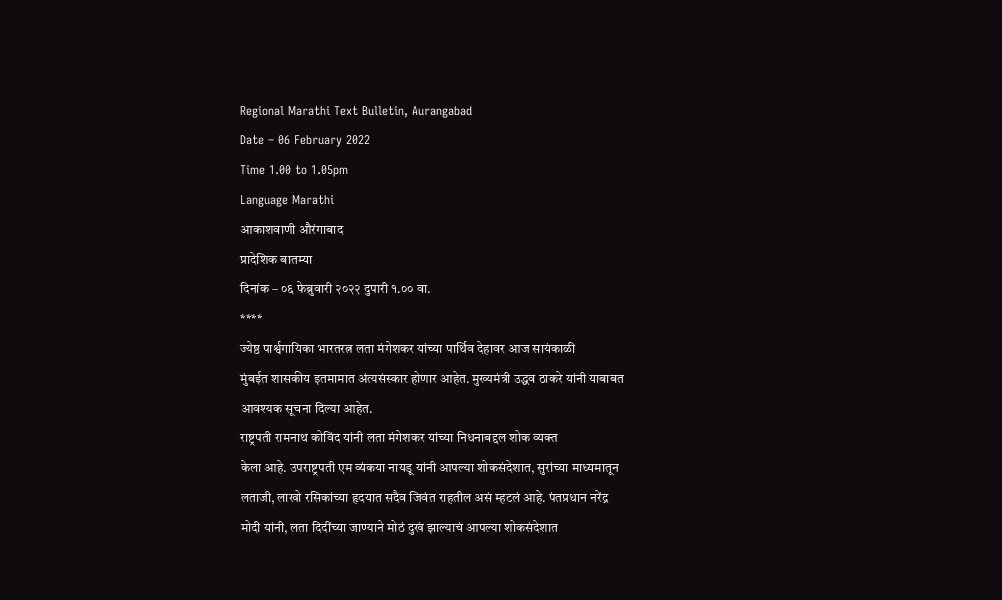Regional Marathi Text Bulletin, Aurangabad
Date – 06 February 2022
Time 1.00 to 1.05pm
Language Marathi
आकाशवाणी औरंगाबाद
प्रादेशिक बातम्या
दिनांक – ०६ फेब्रुवारी २०२२ दुपारी १.०० वा.
****
ज्येष्ठ पार्श्वगायिका भारतरत्न लता मंगेशकर यांच्या पार्थिव देहावर आज सायंकाळी
मुंबईत शासकीय इतमामात अंत्यसंस्कार होणार आहेत. मुख्यमंत्री उद्धव ठाकरे यांनी याबाबत
आवश्यक सूचना दिल्या आहेत.
राष्ट्रपती रामनाथ कोविंद यांनी लता मंगेशकर यांच्या निधनाबद्दल शोक व्यक्त
केला आहे. उपराष्ट्रपती एम व्यंकया नायडू यांनी आपल्या शोकसंदेशात, सुरांच्या माध्यमातून
लताजी, लाखो रसिकांच्या हृदयात सदैव जिवंत राहतील असं म्हटलं आहे. पंतप्रधान नरेंद्र
मोदी यांनी, लता दिदींच्या जाण्याने मोठं दुखं झाल्याचं आपल्या शोकसंदेशात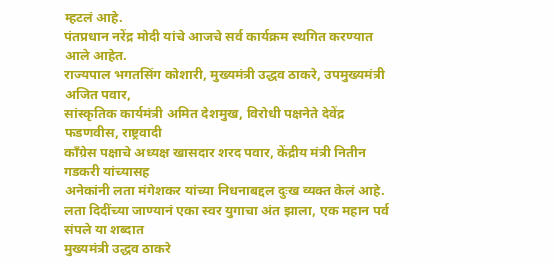म्हटलं आहे.
पंतप्रधान नरेंद्र मोदी यांचे आजचे सर्व कार्यक्रम स्थगित करण्यात आले आहेत.
राज्यपाल भगतसिंग कोशारी, मुख्यमंत्री उद्धव ठाकरे, उपमुख्यमंत्री अजित पवार,
सांस्कृतिक कार्यमंत्री अमित देशमुख, विरोधी पक्षनेते देवेंद्र फडणवीस, राष्ट्रवादी
काँग्रेस पक्षाचे अध्यक्ष खासदार शरद पवार, केंद्रीय मंत्री नितीन गडकरी यांच्यासह
अनेकांनी लता मंगेशकर यांच्या निधनाबद्दल दुःख व्यक्त केलं आहे.
लता दिदींच्या जाण्यानं एका स्वर युगाचा अंत झाला, एक महान पर्व संपले या शब्दात
मुख्यमंत्री उद्धव ठाकरे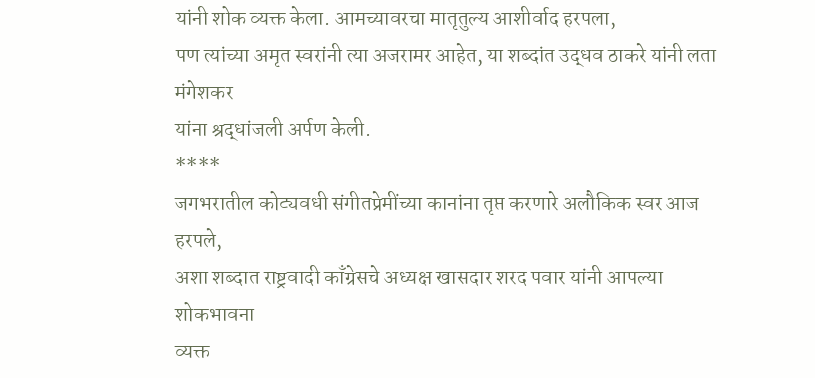यांनी शोक व्यक्त केला. आमच्यावरचा मातृतुल्य आशीर्वाद हरपला,
पण त्यांच्या अमृत स्वरांनी त्या अजरामर आहेत, या शब्दांत उद्धव ठाकरे यांनी लता मंगेशकर
यांना श्रद्धांजली अर्पण केली.
****
जगभरातील कोट्यवधी संगीतप्रेमींच्या कानांना तृप्त करणारे अलौकिक स्वर आज हरपले,
अशा शब्दात राष्ट्रवादी काँग्रेसचे अध्यक्ष खासदार शरद पवार यांनी आपल्या शोकभावना
व्यक्त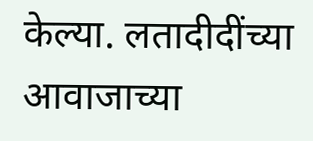केल्या. लतादीदींच्या आवाजाच्या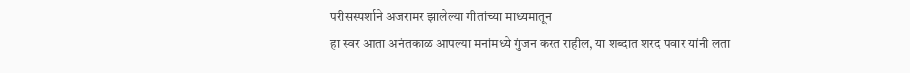परीसस्पर्शाने अजरामर झालेल्या गीतांच्या माध्यमातून
हा स्वर आता अनंतकाळ आपल्या मनांमध्ये गुंजन करत राहील, या शब्दात शरद पवार यांनी लता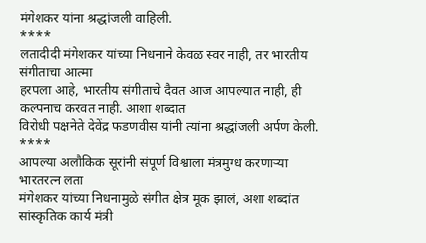मंगेशकर यांना श्रद्धांजली वाहिली.
****
लतादीदी मंगेशकर यांच्या निधनाने केवळ स्वर नाही, तर भारतीय संगीताचा आत्मा
हरपला आहे, भारतीय संगीताचे दैवत आज आपल्यात नाही, ही कल्पनाच करवत नाही. आशा शब्दात
विरोधी पक्षनेते देवेंद्र फडणवीस यांनी त्यांना श्रद्धांजली अर्पण केली.
****
आपल्या अलौकिक सूरांनी संपूर्ण विश्वाला मंत्रमुग्ध करणाऱ्या भारतरत्न लता
मंगेशकर यांच्या निधनामुळे संगीत क्षेत्र मूक झालं, अशा शब्दांत सांस्कृतिक कार्य मंत्री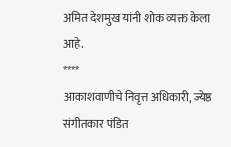अमित देशमुख यांनी शोक व्यक्त केला आहे.
****
आकाशवाणीचे निवृत्त अधिकारी, ज्येष्ठ संगीतकार पंडित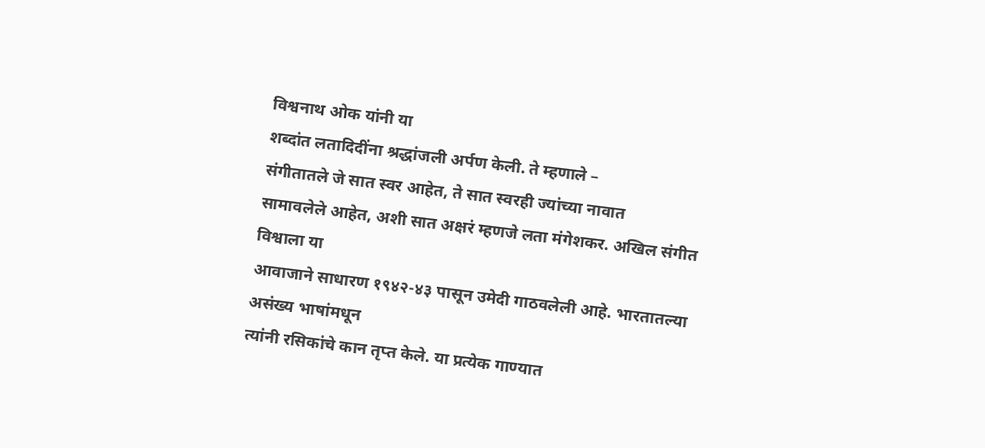विश्वनाथ ओक यांनी या
शब्दांत लतादिदींना श्रद्धांजली अर्पण केली. ते म्हणाले –
संगीतातले जे सात स्वर आहेत, ते सात स्वरही ज्यांच्या नावात
सामावलेले आहेत, अशी सात अक्षरं म्हणजे लता मंगेशकर. अखिल संगीत विश्वाला या
आवाजाने साधारण १९४२-४३ पासून उमेदी गाठवलेली आहे. भारतातल्या असंख्य भाषांमधून
त्यांनी रसिकांचे कान तृप्त केले. या प्रत्येक गाण्यात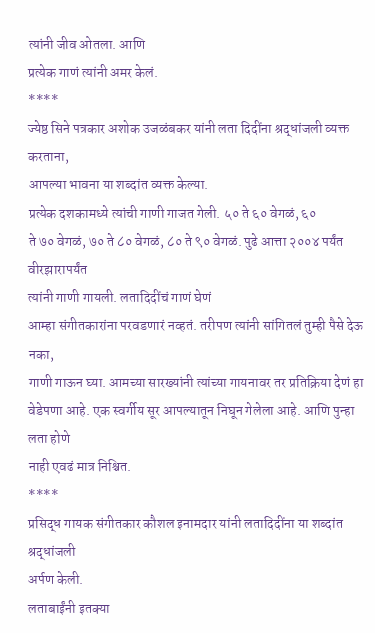त्यांनी जीव ओतला. आणि
प्रत्येक गाणं त्यांनी अमर केलं.
****
ज्येष्ठ सिने पत्रकार अशोक उजळंबकर यांनी लता दिदींना श्रद्धांजली व्यक्त करताना,
आपल्या भावना या शब्दांत व्यक्त केल्या.
प्रत्येक दशकामध्ये त्यांची गाणी गाजत गेली. ५० ते ६० वेगळं, ६०
ते ७० वेगळं, ७० ते ८० वेगळं, ८० ते ९० वेगळं. पुढे आत्ता २००४ पर्यंत वीरझारापर्यंत
त्यांनी गाणी गायली. लतादिदींचं गाणं घेणं
आम्हा संगीतकारांना परवडणारं नव्हतं. तरीपण त्यांनी सांगितलं तुम्ही पैसे देऊ नका,
गाणी गाऊन घ्या. आमच्या सारख्यांनी त्यांच्या गायनावर तर प्रतिक्रिया देणं हा
वेडेपणा आहे. एक स्वर्गीय सूर आपल्यातून निघून गेलेला आहे. आणि पुन्हा लता होणे
नाही एवढं मात्र निश्चित.
****
प्रसिद्ध गायक संगीतकार कौशल इनामदार यांनी लतादिदींना या शब्दांत श्रद्धांजली
अर्पण केली.
लताबाईंनी इतक्या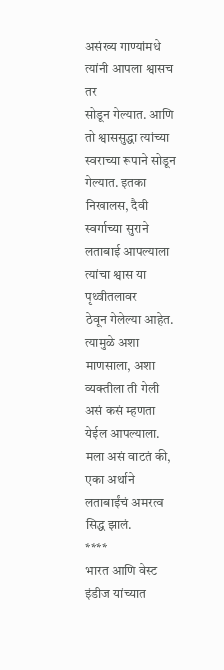असंख्य गाण्यांमधे त्यांनी आपला श्वासच तर
सोडून गेल्यात. आणि तो श्वाससुद्धा त्यांच्या स्वराच्या रूपाने सोडून गेल्यात. इतका
निखालस, दैवी स्वर्गाच्या सुराने लताबाई आपल्याला त्यांचा श्वास या पृथ्वीतलावर
ठेवून गेलेल्या आहेत. त्यामुळे अशा माणसाला, अशा व्यक्तीला ती गेली असं कसं म्हणता
येईल आपल्याला. मला असं वाटतं की, एका अर्थाने लताबाईंचं अमरत्व सिद्ध झालं.
****
भारत आणि वेस्ट इंडीज यांच्यात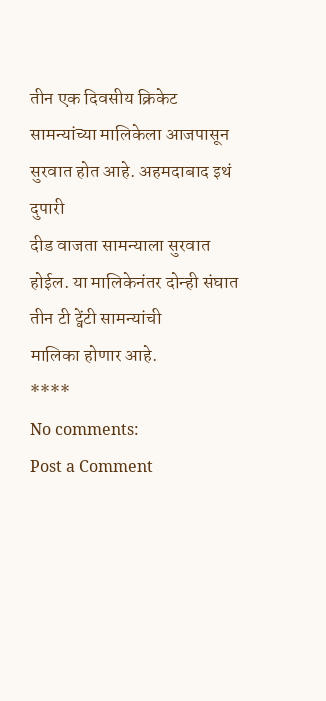तीन एक दिवसीय क्रिकेट सामन्यांच्या मालिकेला आजपासून सुरवात होत आहे. अहमदाबाद इथं दुपारी
दीड वाजता सामन्याला सुरवात होईल. या मालिकेनंतर दोन्ही संघात तीन टी ट्वेंटी सामन्यांची
मालिका होणार आहे.
****
No comments:
Post a Comment